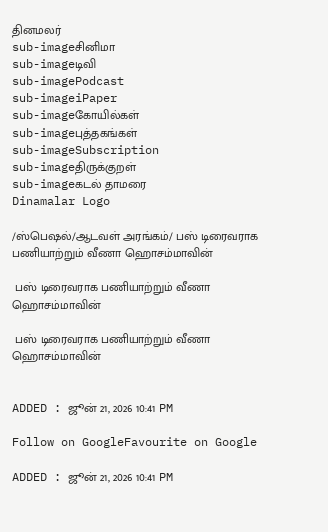தினமலர்
sub-imageசினிமா
sub-imageடிவி
sub-imagePodcast
sub-imageiPaper
sub-imageகோயில்கள்
sub-imageபுத்தகங்கள்
sub-imageSubscription
sub-imageதிருக்குறள்
sub-imageகடல் தாமரை
Dinamalar Logo

/ஸ்பெஷல்/ஆடவள் அரங்கம்/ பஸ் டிரைவராக பணியாற்றும் வீணா ஹொசம்மாவின்

 பஸ் டிரைவராக பணியாற்றும் வீணா ஹொசம்மாவின்

 பஸ் டிரைவராக பணியாற்றும் வீணா ஹொசம்மாவின்


ADDED : ஜூன் 21, 2026 10:41 PM

Follow on GoogleFavourite on Google

ADDED : ஜூன் 21, 2026 10:41 PM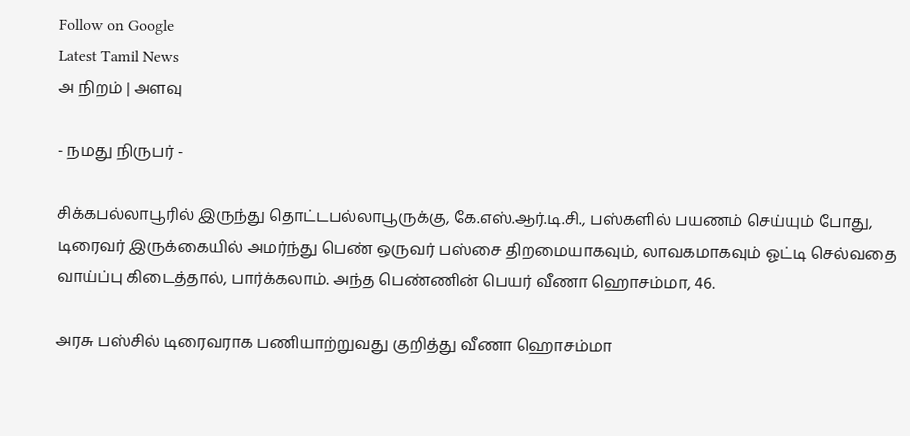Follow on Google
Latest Tamil News
அ நிறம் | அளவு

- நமது நிருபர் -

சிக்கபல்லாபூரில் இருந்து தொட்டபல்லாபூருக்கு, கே.எஸ்.ஆர்.டி.சி., பஸ்களில் பயணம் செய்யும் போது, டிரைவர் இருக்கையில் அமர்ந்து பெண் ஒருவர் பஸ்சை திறமையாகவும், லாவகமாகவும் ஓட்டி செல்வதை வாய்ப்பு கிடைத்தால், பார்க்கலாம். அந்த பெண்ணின் பெயர் வீணா ஹொசம்மா, 46.

அரசு பஸ்சில் டிரைவராக பணியாற்றுவது குறித்து வீணா ஹொசம்மா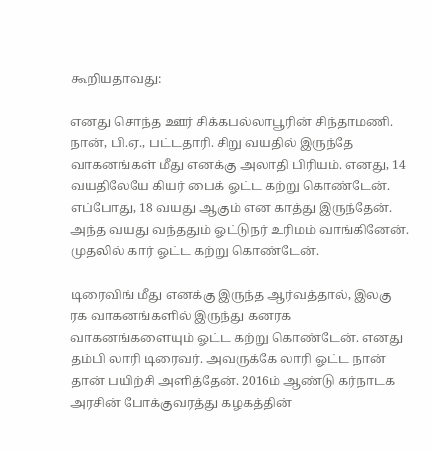கூறியதாவது:

எனது சொந்த ஊர் சிக்கபல்லாபூரின் சிந்தாமணி. நான், பி.ஏ., பட்டதாரி. சிறு வயதில் இருந்தே வாகனங்கள் மீது எனக்கு அலாதி பிரியம். எனது, 14 வயதிலேயே கியர் பைக் ஓட்ட கற்று கொண்டேன். எப்போது, 18 வயது ஆகும் என காத்து இருந்தேன். அந்த வயது வந்ததும் ஓட்டுநர் உரிமம் வாங்கினேன். முதலில் கார் ஓட்ட கற்று கொண்டேன்.

டிரைவிங் மீது எனக்கு இருந்த ஆர்வத்தால், இலகு ரக வாகனங்களில் இருந்து கனரக வாகனங்களையும் ஓட்ட கற்று கொண்டேன். எனது தம்பி லாரி டிரைவர். அவருக்கே லாரி ஓட்ட நான் தான் பயிற்சி அளித்தேன். 2016ம் ஆண்டு கர்நாடக அரசின் போக்குவரத்து கழகத்தின்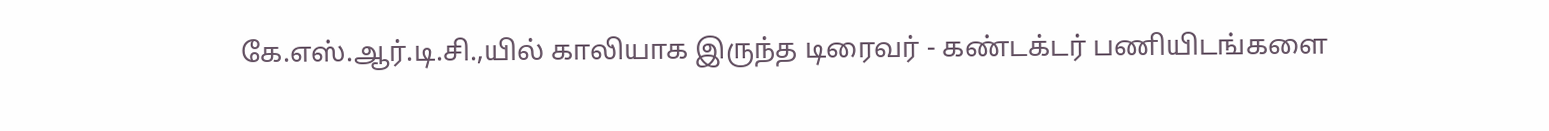கே.எஸ்.ஆர்.டி.சி.,யில் காலியாக இருந்த டிரைவர் - கண்டக்டர் பணியிடங்களை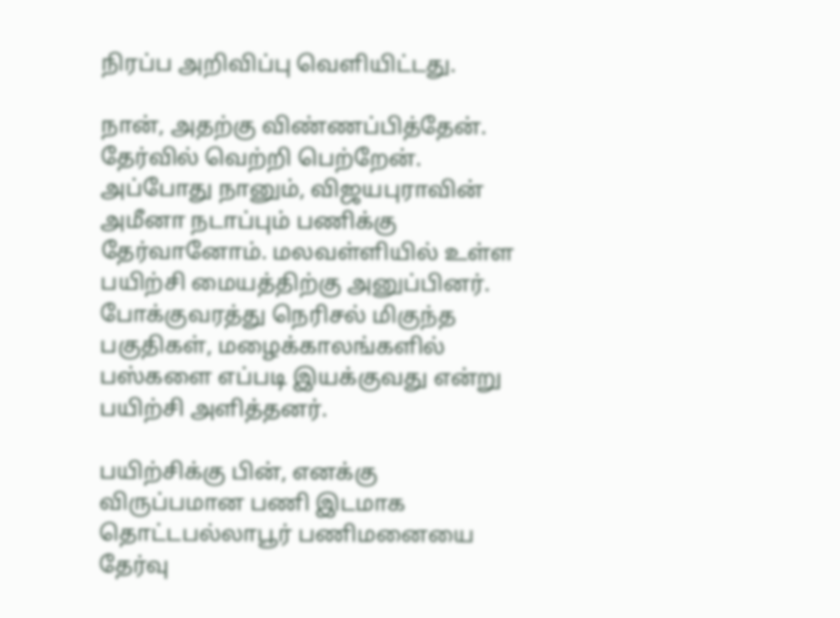நிரப்ப அறிவிப்பு வெளியிட்டது.

நான், அதற்கு விண்ணப்பித்தேன். தேர்வில் வெற்றி பெற்றேன். அப்போது நானும், விஜயபுராவின் அமீனா நடாப்பும் பணிக்கு தேர்வானோம். மலவள்ளியில் உள்ள பயிற்சி மையத்திற்கு அனுப்பினர். போக்குவரத்து நெரிசல் மிகுந்த பகுதிகள், மழைக்காலங்களில் பஸ்களை எப்படி இயக்குவது என்று பயிற்சி அளித்தனர்.

பயிற்சிக்கு பின், எனக்கு விருப்பமான பணி இடமாக தொட்டபல்லாபூர் பணிமனையை தேர்வு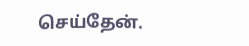செய்தேன்.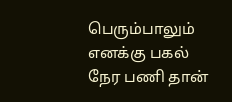பெரும்பாலும் எனக்கு பகல் நேர பணி தான்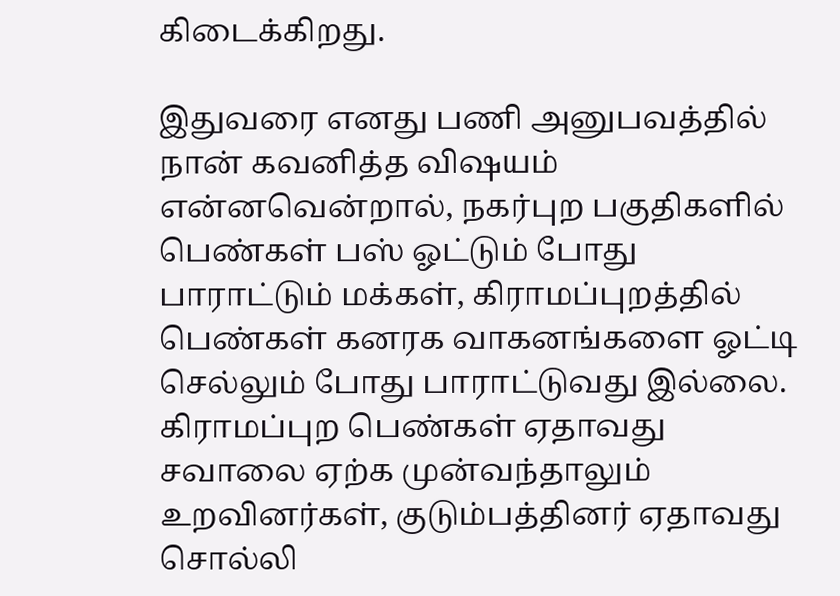கிடைக்கிறது.

இதுவரை எனது பணி அனுபவத்தில் நான் கவனித்த விஷயம் என்னவென்றால், நகர்புற பகுதிகளில் பெண்கள் பஸ் ஓட்டும் போது பாராட்டும் மக்கள், கிராமப்புறத்தில் பெண்கள் கனரக வாகனங்களை ஓட்டி செல்லும் போது பாராட்டுவது இல்லை. கிராமப்புற பெண்கள் ஏதாவது சவாலை ஏற்க முன்வந்தாலும் உறவினர்கள், குடும்பத்தினர் ஏதாவது சொல்லி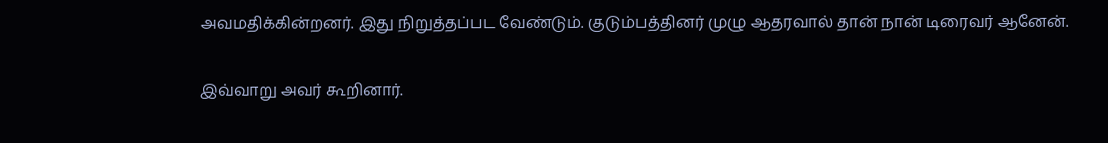அவமதிக்கின்றனர். இது நிறுத்தப்பட வேண்டும். குடும்பத்தினர் முழு ஆதரவால் தான் நான் டிரைவர் ஆனேன்.

இவ்வாறு அவர் கூறினார்.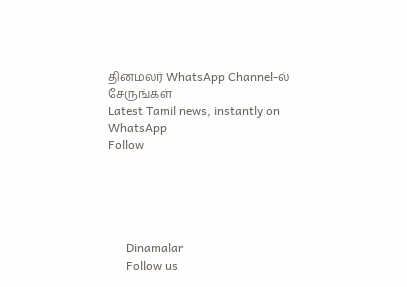தினமலர் WhatsApp Channel-ல் சேருங்கள்
Latest Tamil news, instantly on WhatsApp
Follow





      Dinamalar
      Follow us